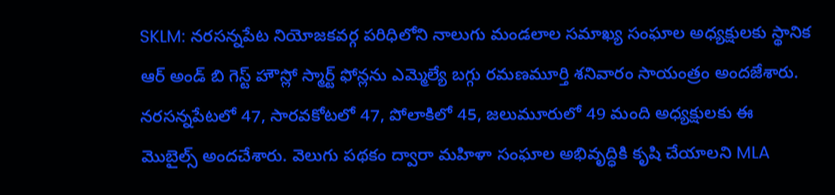SKLM: నరసన్నపేట నియోజకవర్గ పరిధిలోని నాలుగు మండలాల సమాఖ్య సంఘాల అధ్యక్షులకు స్థానిక ఆర్ అండ్ బి గెస్ట్ హౌస్లో స్మార్ట్ ఫోన్లను ఎమ్మెల్యే బగ్గు రమణమూర్తి శనివారం సాయంత్రం అందజేశారు. నరసన్నపేటలో 47, సారవకోటలో 47, పోలాకిలో 45, జలుమూరులో 49 మంది అధ్యక్షులకు ఈ మొబైల్స్ అందచేశారు. వెలుగు పథకం ద్వారా మహిళా సంఘాల అభివృద్ధికి కృషి చేయాలని MLA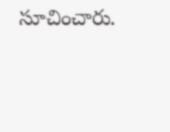సూచించారు.